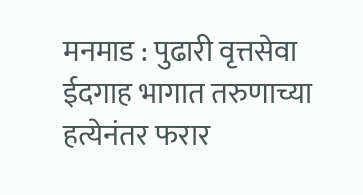मनमाड : पुढारी वृत्तसेवा
ईदगाह भागात तरुणाच्या हत्येनंतर फरार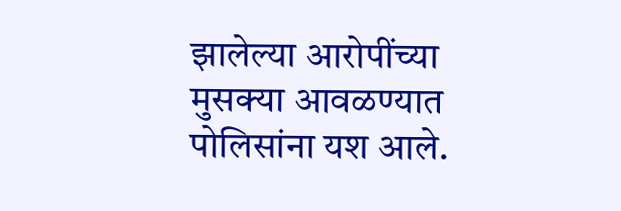झालेल्या आरोपींच्या मुसक्या आवळण्यात पोलिसांना यश आले.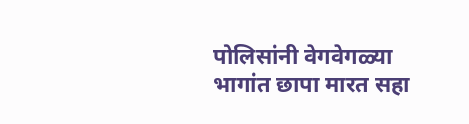पोलिसांनी वेगवेगळ्या भागांत छापा मारत सहा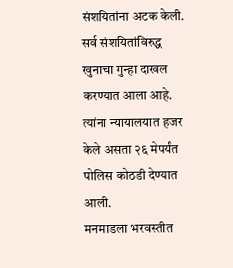संशयितांना अटक केली. सर्व संशयितांविरुद्ध खुनाचा गुन्हा दाखल करण्यात आला आहे. त्यांना न्यायालयात हजर केले असता २६ मेपर्यंत पोलिस कोठडी देण्यात आली.
मनमाडला भरवस्तीत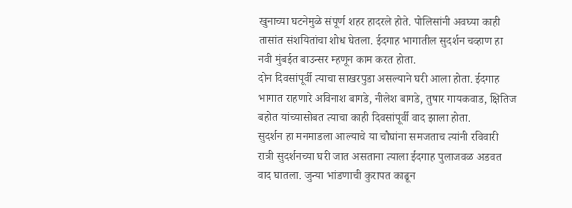खुनाच्या घटनेमुळे संपूर्ण शहर हादरले होते. पोलिसांनी अवघ्या काही तासांत संशयितांचा शोध घेतला. ईदगाह भागातील सुदर्शन चव्हाण हा नवी मुंबईत बाउन्सर म्हणून काम करत होता.
दोन दिवसांपूर्वी त्याचा साखरपुडा असल्याने घरी आला होता. ईदगाह भागात राहणारे अविनाश बागडे, नीलेश बागडे, तुषार गायकवाड, क्षितिज बहोत यांच्यासोबत त्याचा काही दिवसांपूर्वी वाद झाला होता.
सुदर्शन हा मनमाडला आल्याचे या चौघांना समजताच त्यांनी रविवारी रात्री सुदर्शनच्या घरी जात असताना त्याला ईदगाह पुलाजवळ अडवत वाद घातला. जुन्या भांडणाची कुरापत काढून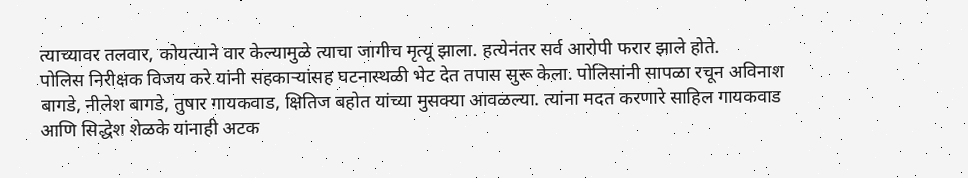त्याच्यावर तलवार, कोयत्याने वार केल्यामुळे त्याचा जागीच मृत्यू झाला. हत्येनंतर सर्व आरोपी फरार झाले होते.
पोलिस निरीक्षक विजय करे यांनी सहकाऱ्यांसह घटनास्थळी भेट देत तपास सुरू केला. पोलिसांनी सापळा रचून अविनाश बागडे, नीलेश बागडे, तुषार गायकवाड, क्षितिज बहोत यांच्या मुसक्या आवळल्या. त्यांना मदत करणारे साहिल गायकवाड आणि सिद्धेश शेळके यांनाही अटक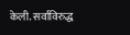केली. सर्वाविरुद्ध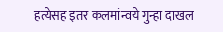हत्येसह इतर कलमांन्वये गुन्हा दाखल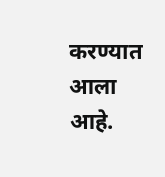करण्यात आला आहे.